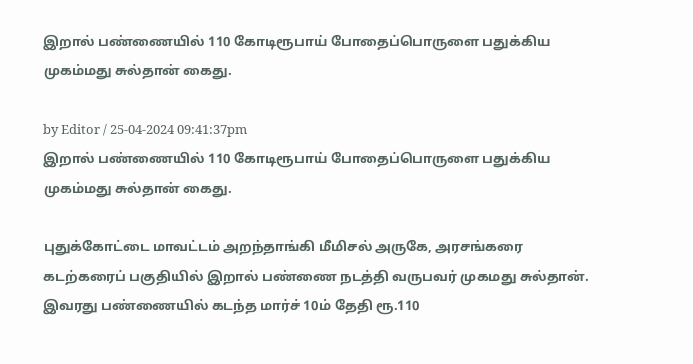இறால் பண்ணையில் 110 கோடிரூபாய் போதைப்பொருளை பதுக்கிய முகம்மது சுல்தான் கைது.

by Editor / 25-04-2024 09:41:37pm
இறால் பண்ணையில் 110 கோடிரூபாய் போதைப்பொருளை பதுக்கிய முகம்மது சுல்தான் கைது.

புதுக்கோட்டை மாவட்டம் அறந்தாங்கி மீமிசல் அருகே, அரசங்கரை கடற்கரைப் பகுதியில் இறால் பண்ணை நடத்தி வருபவர் முகமது சுல்தான். இவரது பண்ணையில் கடந்த மார்ச் 10ம் தேதி ரூ.110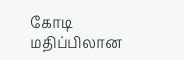கோடி மதிப்பிலான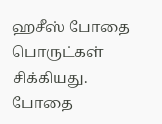ஹசீஸ் போதை பொருட்கள் சிக்கியது. போதை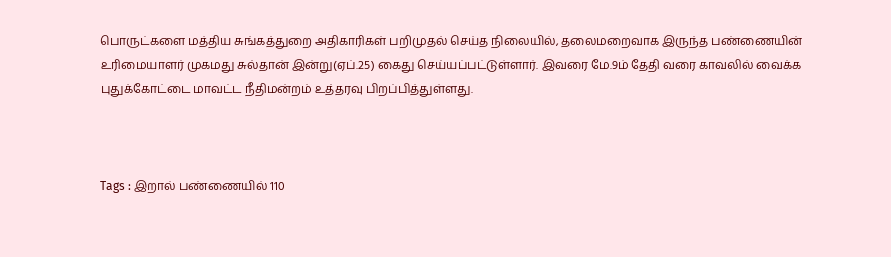பொருட்களை மத்திய சுங்கத்துறை அதிகாரிகள் பறிமுதல் செய்த நிலையில், தலைமறைவாக இருந்த பண்ணையின் உரிமையாளர் முகமது சுல்தான் இன்று(ஏப்.25) கைது செய்யப்பட்டுள்ளார். இவரை மே.9ம் தேதி வரை காவலில் வைக்க புதுக்கோட்டை மாவட்ட நீதிமன்றம் உத்தரவு பிறப்பித்துள்ளது.



Tags : இறால் பண்ணையில் 110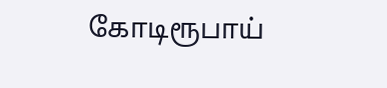கோடிரூபாய்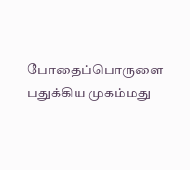போதைப்பொருளை பதுக்கிய முகம்மது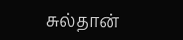சுல்தான்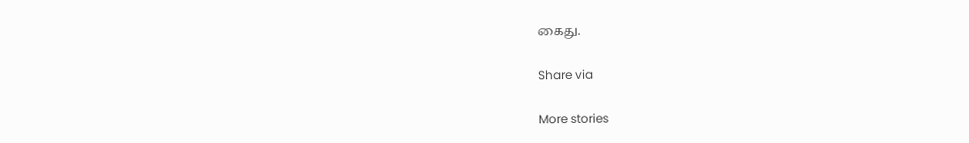கைது.

Share via

More stories